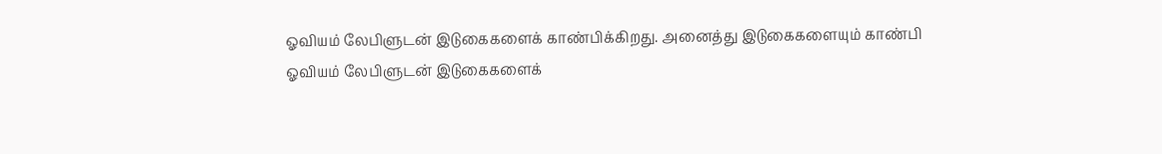ஓவியம் லேபிளுடன் இடுகைகளைக் காண்பிக்கிறது. அனைத்து இடுகைகளையும் காண்பி
ஓவியம் லேபிளுடன் இடுகைகளைக்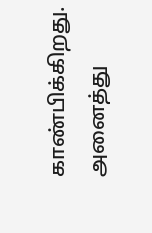காண்பிக்கிறது. அனைத்து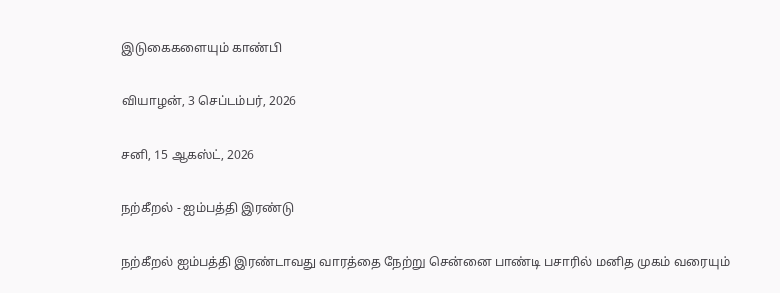இடுகைகளையும் காண்பி

வியாழன், 3 செப்டம்பர், 2026

சனி, 15 ஆகஸ்ட், 2026

நற்கீறல் - ஐம்பத்தி இரண்டு

நற்கீறல் ஐம்பத்தி இரண்டாவது வாரத்தை நேற்று சென்னை பாண்டி பசாரில் மனித முகம் வரையும்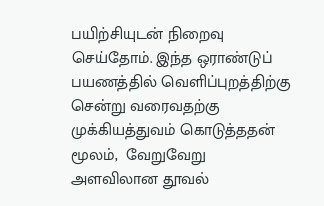பயிற்சியுடன் நிறைவு செய்தோம். இந்த ஒராண்டுப் பயணத்தில் வெளிப்புறத்திற்கு சென்று வரைவதற்கு முக்கியத்துவம் கொடுத்ததன் மூலம்,  வேறுவேறு அளவிலான தூவல்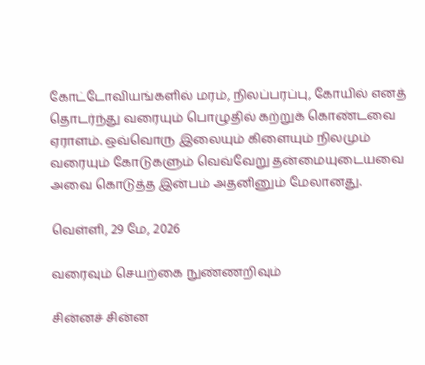கோட்டோவியங்களில் மரம், நிலப்பரப்பு, கோயில் எனத் தொடர்ந்து வரையும் பொழுதில் கற்றுக் கொண்டவை ஏராளம். ஒவ்வொரு இலையும் கிளையும் நிலமும் வரையும் கோடுகளும் வெவ்வேறு தன்மையுடையவை அவை கொடுத்த இன்பம் அதனினும் மேலானது.

வெள்ளி, 29 மே, 2026

வரைவும் செயற்கை நுண்ணறிவும்

சின்னச் சின்ன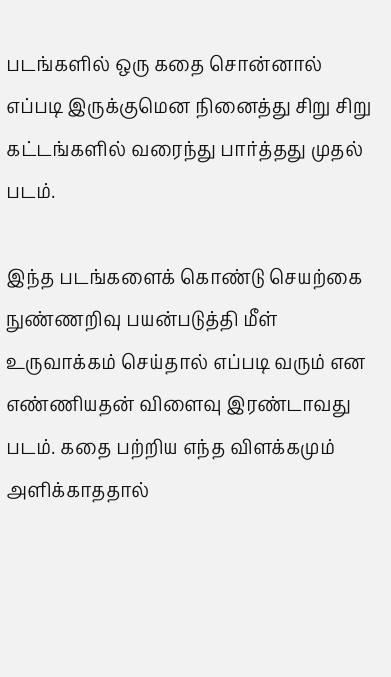படங்களில் ஒரு கதை சொன்னால் எப்படி இருக்குமென நினைத்து சிறு சிறு கட்டங்களில் வரைந்து பார்த்தது முதல் படம்.

இந்த படங்களைக் கொண்டு செயற்கை நுண்ணறிவு பயன்படுத்தி மீள் உருவாக்கம் செய்தால் எப்படி வரும் என எண்ணியதன் விளைவு இரண்டாவது படம். கதை பற்றிய எந்த விளக்கமும் அளிக்காததால்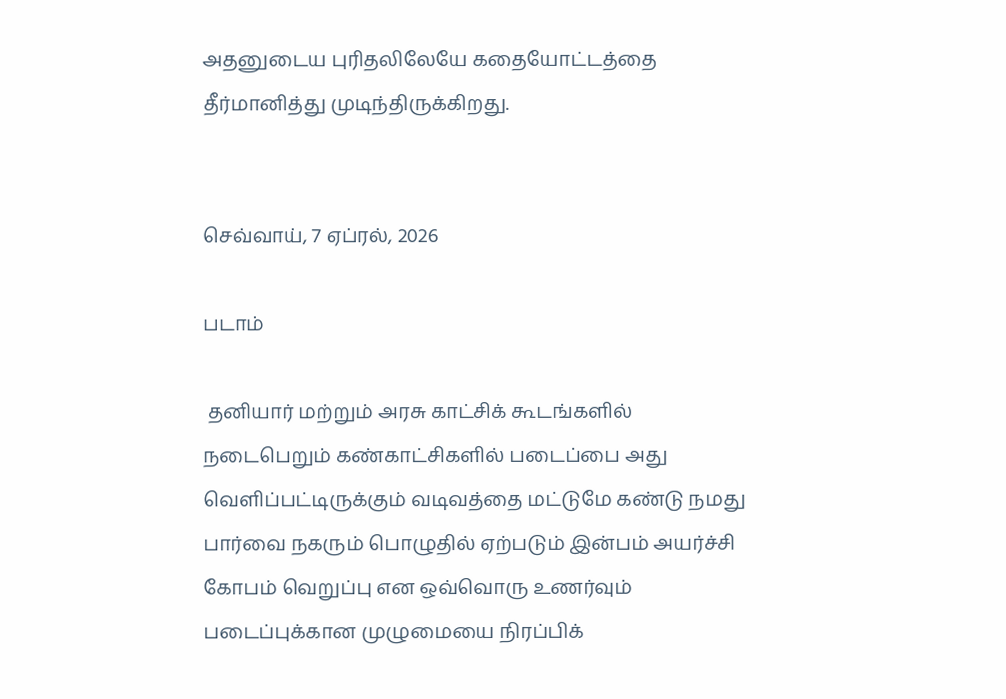அதனுடைய புரிதலிலேயே கதையோட்டத்தை தீர்மானித்து முடிந்திருக்கிறது.


செவ்வாய், 7 ஏப்ரல், 2026

படாம்

 தனியார் மற்றும் அரசு காட்சிக் கூடங்களில் நடைபெறும் கண்காட்சிகளில் படைப்பை அது வெளிப்பட்டிருக்கும் வடிவத்தை மட்டுமே கண்டு நமது பார்வை நகரும் பொழுதில் ஏற்படும் இன்பம் அயர்ச்சி கோபம் வெறுப்பு என ஒவ்வொரு உணர்வும் படைப்புக்கான முழுமையை நிரப்பிக்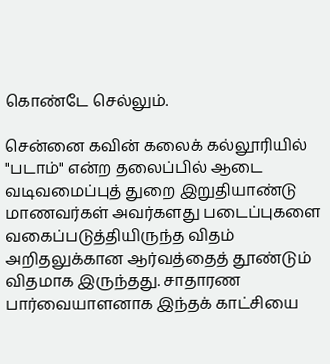கொண்டே செல்லும்.

சென்னை கவின் கலைக் கல்லூரியில் "படாம்" என்ற தலைப்பில் ஆடை வடிவமைப்புத் துறை இறுதியாண்டு மாணவர்கள் அவர்களது படைப்புகளை வகைப்படுத்தியிருந்த விதம் அறிதலுக்கான ஆர்வத்தைத் தூண்டும் விதமாக இருந்தது. சாதாரண பார்வையாளனாக இந்தக் காட்சியை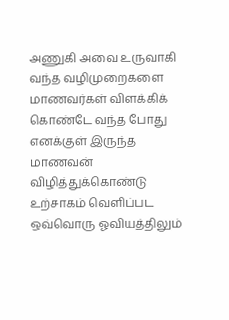அணுகி அவை உருவாகி வந்த வழிமுறைகளை மாணவர்கள் விளக்கிக் கொண்டே வந்த போது எனக்குள் இருந்த மாணவன் விழித்துக்கொண்டு உற்சாகம் வெளிப்பட ஒவ்வொரு ஓவியத்திலும்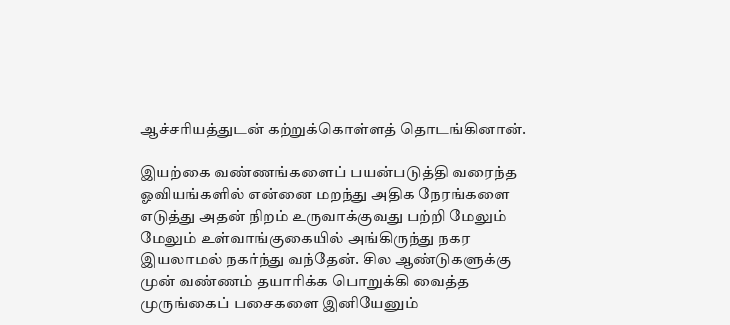ஆச்சரியத்துடன் கற்றுக்கொள்ளத் தொடங்கினான்.

இயற்கை வண்ணங்களைப் பயன்படுத்தி வரைந்த ஓவியங்களில் என்னை மறந்து அதிக நேரங்களை எடுத்து அதன் நிறம் உருவாக்குவது பற்றி மேலும் மேலும் உள்வாங்குகையில் அங்கிருந்து நகர இயலாமல் நகர்ந்து வந்தேன். சில ஆண்டுகளுக்கு முன் வண்ணம் தயாரிக்க பொறுக்கி வைத்த முருங்கைப் பசைகளை இனியேனும்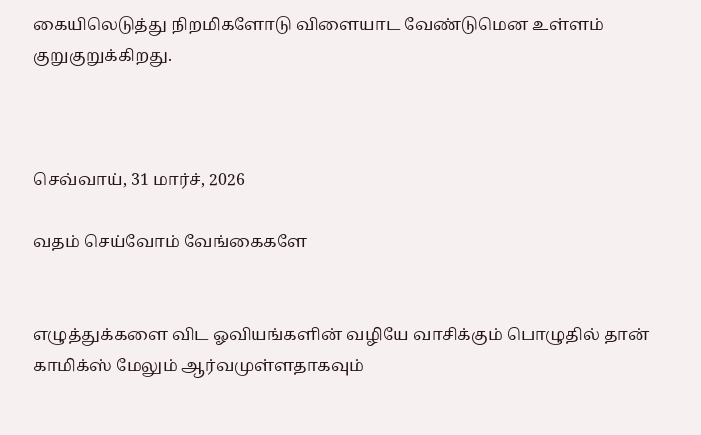கையிலெடுத்து நிறமிகளோடு விளையாட வேண்டுமென உள்ளம் குறுகுறுக்கிறது.



செவ்வாய், 31 மார்ச், 2026

வதம் செய்வோம் வேங்கைகளே


எழுத்துக்களை விட ஓவியங்களின் வழியே வாசிக்கும் பொழுதில் தான் காமிக்ஸ் மேலும் ஆர்வமுள்ளதாகவும்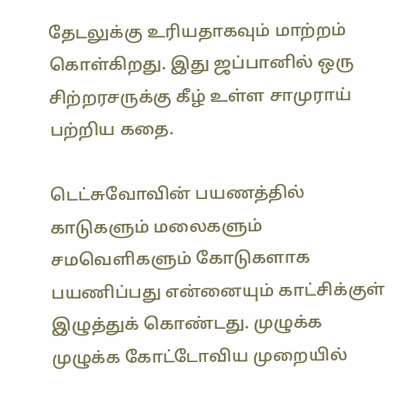தேடலுக்கு உரியதாகவும் மாற்றம் கொள்கிறது. இது ஜப்பானில் ஒரு சிற்றரசருக்கு கீழ் உள்ள சாமுராய் பற்றிய கதை.

டெட்சுவோவின் பயணத்தில் காடுகளும் மலைகளும் சமவெளிகளும் கோடுகளாக பயணிப்பது என்னையும் காட்சிக்குள் இழுத்துக் கொண்டது. முழுக்க முழுக்க கோட்டோவிய முறையில்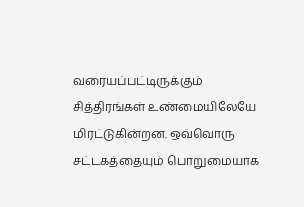வரையப்பட்டிருக்கும் சித்திரங்கள் உண்மையிலேயே மிரட்டுகின்றன. ஒவ்வொரு சட்டகத்தையும் பொறுமையாக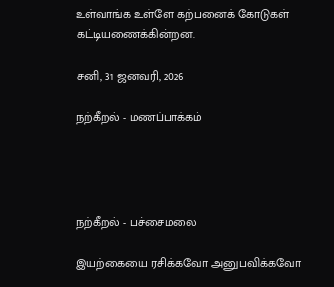உள்வாங்க உள்ளே கற்பனைக் கோடுகள் கட்டியணைக்கின்றன.

சனி, 31 ஜனவரி, 2026

நற்கீறல் - மணப்பாக்கம்




நற்கீறல் - பச்சைமலை

இயற்கையை ரசிக்கவோ அனுபவிக்கவோ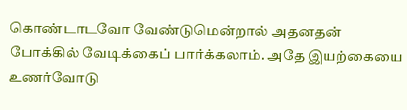கொண்டாடவோ வேண்டுமென்றால் அதனதன் போக்கில் வேடிக்கைப் பார்க்கலாம். அதே இயற்கையை உணர்வோடு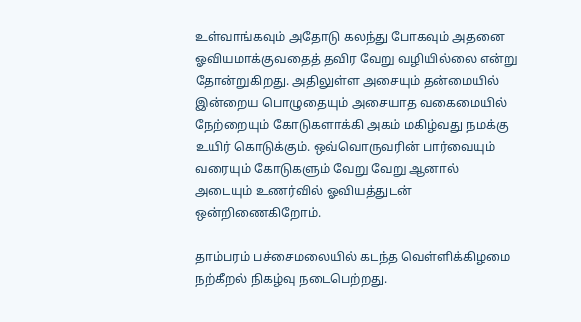உள்வாங்கவும் அதோடு கலந்து போகவும் அதனை ஓவியமாக்குவதைத் தவிர வேறு வழியில்லை என்று தோன்றுகிறது. அதிலுள்ள அசையும் தன்மையில் இன்றைய பொழுதையும் அசையாத வகைமையில் நேற்றையும் கோடுகளாக்கி அகம் மகிழ்வது நமக்கு உயிர் கொடுக்கும். ஒவ்வொருவரின் பார்வையும் வரையும் கோடுகளும் வேறு வேறு ஆனால் அடையும் உணர்வில் ஓவியத்துடன் ஒன்றிணைகிறோம்.

தாம்பரம் பச்சைமலையில் கடந்த வெள்ளிக்கிழமை நற்கீறல் நிகழ்வு நடைபெற்றது.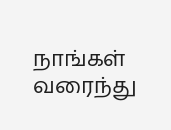நாங்கள் வரைந்து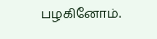பழகினோம்.